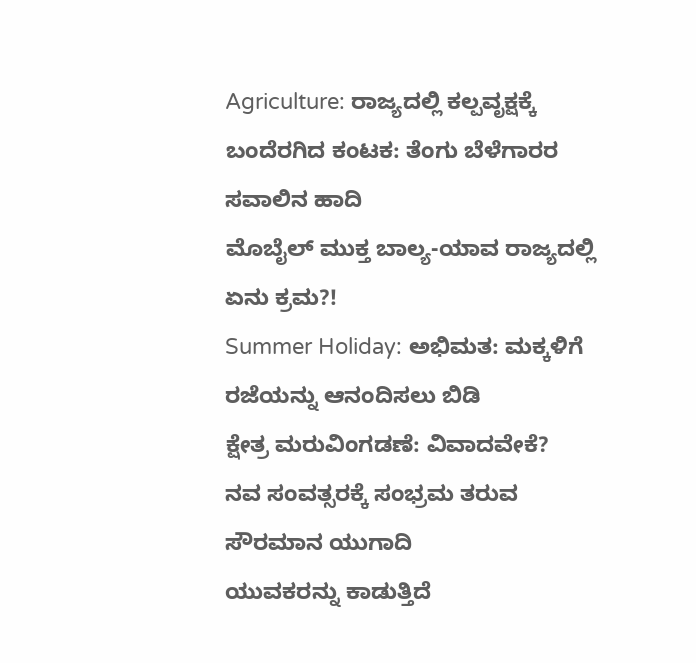Agriculture: ರಾಜ್ಯದಲ್ಲಿ ಕಲ್ಪವೃಕ್ಷಕ್ಕೆ ಬಂದೆರಗಿದ ಕಂಟಕ: ತೆಂಗು ಬೆಳೆಗಾರರ ಸವಾಲಿನ ಹಾದಿ
ಮೊಬೈಲ್ ಮುಕ್ತ ಬಾಲ್ಯ-ಯಾವ ರಾಜ್ಯದಲ್ಲಿ ಏನು ಕ್ರಮ?!
Summer Holiday: ಅಭಿಮತ: ಮಕ್ಕಳಿಗೆ ರಜೆಯನ್ನು ಆನಂದಿಸಲು ಬಿಡಿ
ಕ್ಷೇತ್ರ ಮರುವಿಂಗಡಣೆ: ವಿವಾದವೇಕೆ?
ನವ ಸಂವತ್ಸರಕ್ಕೆ ಸಂಭ್ರಮ ತರುವ ಸೌರಮಾನ ಯುಗಾದಿ
ಯುವಕರನ್ನು ಕಾಡುತ್ತಿದೆ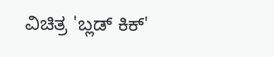ವಿಚಿತ್ರ 'ಬ್ಲಡ್ ಕಿಕ್'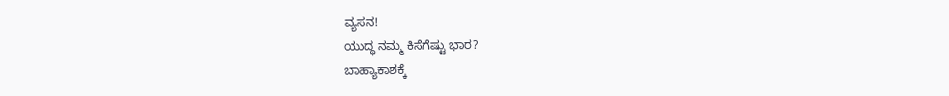ವ್ಯಸನ!
ಯುದ್ಧ ನಮ್ಮ ಕಿಸೆಗೆಷ್ಟು ಭಾರ?
ಬಾಹ್ಯಾಕಾಶಕ್ಕೆ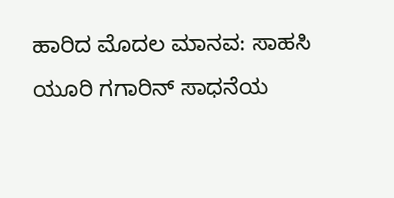ಹಾರಿದ ಮೊದಲ ಮಾನವ: ಸಾಹಸಿ ಯೂರಿ ಗಗಾರಿನ್ ಸಾಧನೆಯ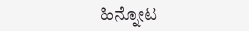ಹಿನ್ನೋಟ